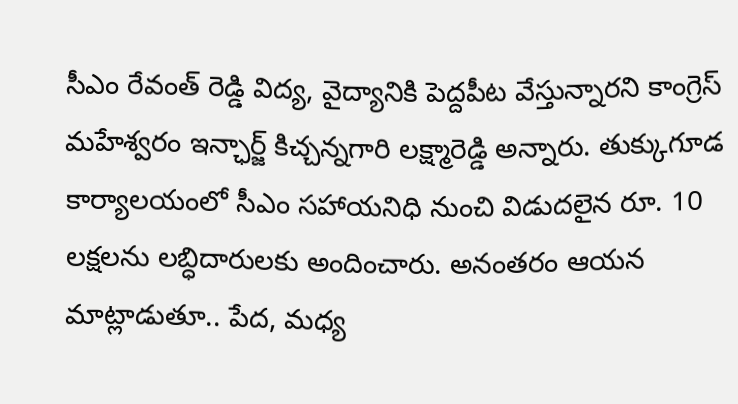సీఎం రేవంత్ రెడ్డి విద్య, వైద్యానికి పెద్దపీట వేస్తున్నారని కాంగ్రెస్ మహేశ్వరం ఇన్ఛార్జ్ కిచ్చన్నగారి లక్ష్మారెడ్డి అన్నారు. తుక్కుగూడ కార్యాలయంలో సీఎం సహాయనిధి నుంచి విడుదలైన రూ. 10 లక్షలను లబ్ధిదారులకు అందించారు. అనంతరం ఆయన మాట్లాడుతూ.. పేద, మధ్య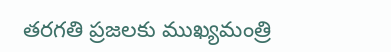తరగతి ప్రజలకు ముఖ్యమంత్రి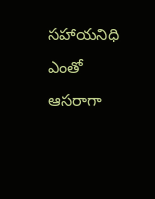సహాయనిధి ఎంతో ఆసరాగా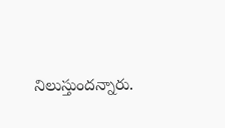నిలుస్తుందన్నారు.